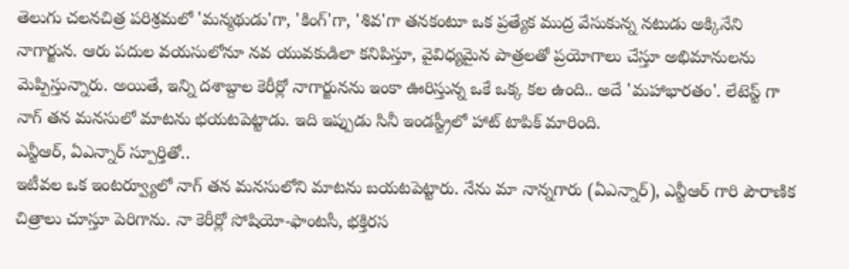తెలుగు చలనచిత్ర పరిశ్రమలో 'మన్మథుడు'గా, 'కింగ్'గా, 'శివ'గా తనకంటూ ఒక ప్రత్యేక ముద్ర వేసుకున్న నటుడు అక్కినేని నాగార్జున. ఆరు పదుల వయసులోనూ నవ యువకుడిలా కనిపిస్తూ, వైవిధ్యమైన పాత్రలతో ప్రయోగాలు చేస్తూ అభిమానులను మెప్పిస్తున్నారు. అయితే, ఇన్ని దశాబ్దాల కెరీర్లో నాగార్జునను ఇంకా ఊరిస్తున్న ఒకే ఒక్క కల ఉంది.. అదే 'మహాభారతం'. లేటెస్ట్ గా నాగ్ తన మనసులో మాటను భయటపెట్టాడు. ఇది ఇప్పుడు సినీ ఇండస్ట్రీలో హాట్ టాపిక్ మారింది.
ఎన్టీఆర్, ఏఎన్నార్ స్పూర్తితో..
ఇటీవల ఒక ఇంటర్వ్యూలో నాగ్ తన మనసులోని మాటను బయటపెట్టారు. నేను మా నాన్నగారు (ఏఎన్నార్), ఎన్టీఆర్ గారి పౌరాణిక చిత్రాలు చూస్తూ పెరిగాను. నా కెరీర్లో సోషియో-ఫాంటసీ, భక్తిరస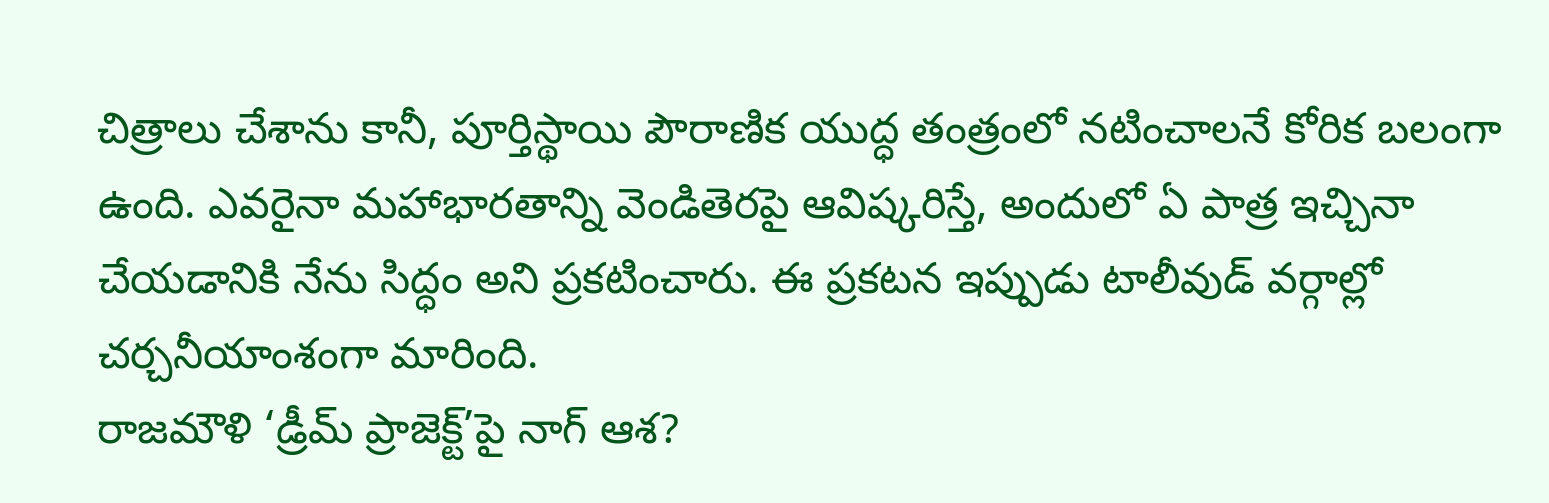చిత్రాలు చేశాను కానీ, పూర్తిస్థాయి పౌరాణిక యుద్ధ తంత్రంలో నటించాలనే కోరిక బలంగా ఉంది. ఎవరైనా మహాభారతాన్ని వెండితెరపై ఆవిష్కరిస్తే, అందులో ఏ పాత్ర ఇచ్చినా చేయడానికి నేను సిద్ధం అని ప్రకటించారు. ఈ ప్రకటన ఇప్పుడు టాలీవుడ్ వర్గాల్లో చర్చనీయాంశంగా మారింది.
రాజమౌళి ‘డ్రీమ్ ప్రాజెక్ట్’పై నాగ్ ఆశ?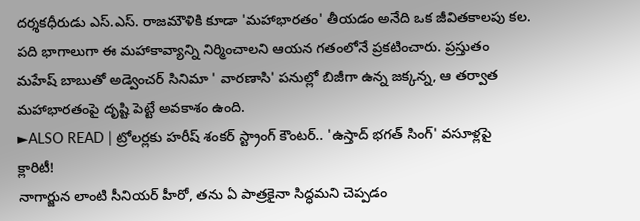దర్శకధీరుడు ఎస్.ఎస్. రాజమౌళికి కూడా 'మహాభారతం' తీయడం అనేది ఒక జీవితకాలపు కల. పది భాగాలుగా ఈ మహాకావ్యాన్ని నిర్మించాలని ఆయన గతంలోనే ప్రకటించారు. ప్రస్తుతం మహేష్ బాబుతో అడ్వెంచర్ సినిమా ' వారణాసి' పనుల్లో బిజీగా ఉన్న జక్కన్న, ఆ తర్వాత మహాభారతంపై దృష్టి పెట్టే అవకాశం ఉంది.
►ALSO READ | ట్రోలర్లకు హరీష్ శంకర్ స్ట్రాంగ్ కౌంటర్.. 'ఉస్తాద్ భగత్ సింగ్' వసూళ్లపై క్లారిటీ!
నాగార్జున లాంటి సీనియర్ హీరో, తను ఏ పాత్రకైనా సిద్ధమని చెప్పడం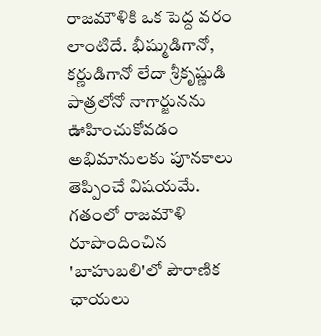రాజమౌళికి ఒక పెద్ద వరం లాంటిదే. భీష్ముడిగానో, కర్ణుడిగానో లేదా శ్రీకృష్ణుడి పాత్రలోనో నాగార్జునను ఊహించుకోవడం అభిమానులకు పూనకాలు తెప్పించే విషయమే. గతంలో రాజమౌళి రూపొందించిన 'బాహుబలి'లో పౌరాణిక ఛాయలు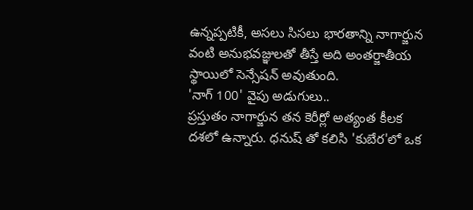ఉన్నప్పటికీ, అసలు సిసలు భారతాన్ని నాగార్జున వంటి అనుభవజ్ఞులతో తీస్తే అది అంతర్జాతీయ స్థాయిలో సెన్సేషన్ అవుతుంది.
'నాగ్ 100' వైపు అడుగులు..
ప్రస్తుతం నాగార్జున తన కెరీర్లో అత్యంత కీలక దశలో ఉన్నారు. ధనుష్ తో కలిసి 'కుబేర'లో ఒక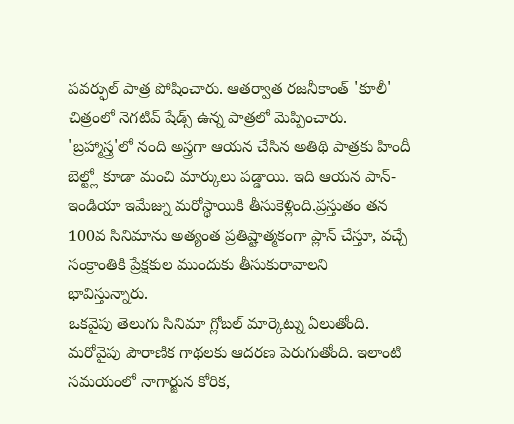పవర్ఫుల్ పాత్ర పోషించారు. ఆతర్వాత రజనీకాంత్ 'కూలీ' చిత్రంలో నెగటివ్ షేడ్స్ ఉన్న పాత్రలో మెప్పించారు. 'బ్రహ్మాస్త్ర'లో నంది అస్త్రగా ఆయన చేసిన అతిథి పాత్రకు హిందీ బెల్ట్లో కూడా మంచి మార్కులు పడ్డాయి. ఇది ఆయన పాన్-ఇండియా ఇమేజ్ను మరోస్థాయికి తీసుకెళ్లింది.ప్రస్తుతం తన 100వ సినిమాను అత్యంత ప్రతిష్టాత్మకంగా ప్లాన్ చేస్తూ, వచ్చే సంక్రాంతికి ప్రేక్షకుల ముందుకు తీసుకురావాలని భావిస్తున్నారు.
ఒకవైపు తెలుగు సినిమా గ్లోబల్ మార్కెట్ను ఏలుతోంది. మరోవైపు పౌరాణిక గాథలకు ఆదరణ పెరుగుతోంది. ఇలాంటి సమయంలో నాగార్జున కోరిక,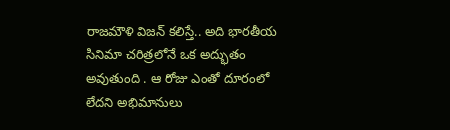రాజమౌళి విజన్ కలిస్తే.. అది భారతీయ సినిమా చరిత్రలోనే ఒక అద్భుతం అవుతుంది . ఆ రోజు ఎంతో దూరంలో లేదని అభిమానులు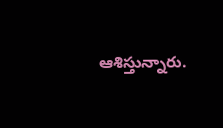ఆశిస్తున్నారు.